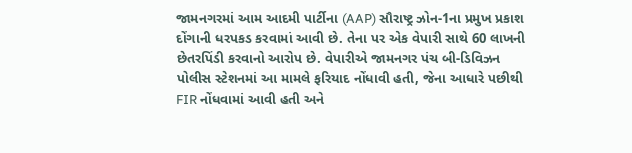જામનગરમાં આમ આદમી પાર્ટીના (AAP) સૌરાષ્ટ્ર ઝોન-1ના પ્રમુખ પ્રકાશ દોંગાની ધરપકડ કરવામાં આવી છે. તેના પર એક વેપારી સાથે 60 લાખની છેતરપિંડી કરવાનો આરોપ છે. વેપારીએ જામનગર પંચ બી-ડિવિઝન પોલીસ સ્ટેશનમાં આ મામલે ફરિયાદ નોંધાવી હતી, જેના આધારે પછીથી FIR નોંધવામાં આવી હતી અને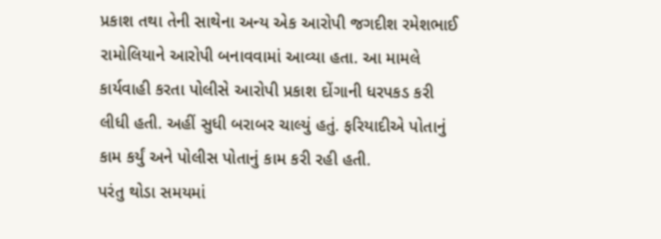પ્રકાશ તથા તેની સાથેના અન્ય એક આરોપી જગદીશ રમેશભાઈ રામોલિયાને આરોપી બનાવવામાં આવ્યા હતા. આ મામલે કાર્યવાહી કરતા પોલીસે આરોપી પ્રકાશ દોંગાની ધરપકડ કરી લીધી હતી. અહીં સુધી બરાબર ચાલ્યું હતું. ફરિયાદીએ પોતાનું કામ કર્યું અને પોલીસ પોતાનું કામ કરી રહી હતી.
પરંતુ થોડા સમયમાં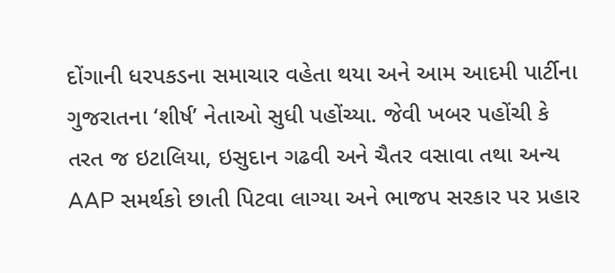દોંગાની ધરપકડના સમાચાર વહેતા થયા અને આમ આદમી પાર્ટીના ગુજરાતના ‘શીર્ષ’ નેતાઓ સુધી પહોંચ્યા. જેવી ખબર પહોંચી કે તરત જ ઇટાલિયા, ઇસુદાન ગઢવી અને ચૈતર વસાવા તથા અન્ય AAP સમર્થકો છાતી પિટવા લાગ્યા અને ભાજપ સરકાર પર પ્રહાર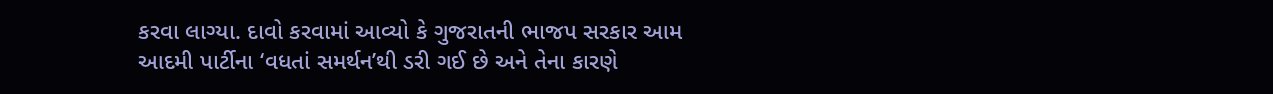કરવા લાગ્યા. દાવો કરવામાં આવ્યો કે ગુજરાતની ભાજપ સરકાર આમ આદમી પાર્ટીના ‘વધતાં સમર્થન’થી ડરી ગઈ છે અને તેના કારણે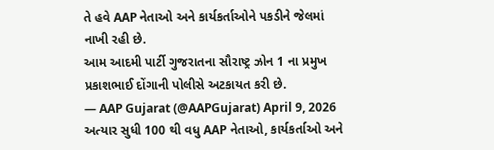તે હવે AAP નેતાઓ અને કાર્યકર્તાઓને પકડીને જેલમાં નાખી રહી છે.
આમ આદમી પાર્ટી ગુજરાતના સૌરાષ્ટ્ર ઝોન 1 ના પ્રમુખ પ્રકાશભાઈ દોંગાની પોલીસે અટકાયત કરી છે.
— AAP Gujarat (@AAPGujarat) April 9, 2026
અત્યાર સુધી 100 થી વધુ AAP નેતાઓ, કાર્યકર્તાઓ અને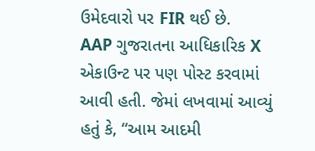ઉમેદવારો પર FIR થઈ છે.
AAP ગુજરાતના આધિકારિક X એકાઉન્ટ પર પણ પોસ્ટ કરવામાં આવી હતી. જેમાં લખવામાં આવ્યું હતું કે, “આમ આદમી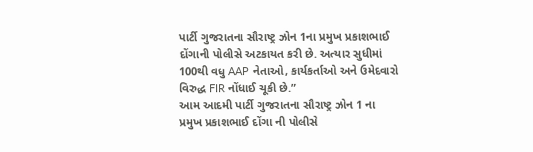પાર્ટી ગુજરાતના સૌરાષ્ટ્ર ઝોન 1ના પ્રમુખ પ્રકાશભાઈ દોંગાની પોલીસે અટકાયત કરી છે. અત્યાર સુધીમાં 100થી વધુ AAP નેતાઓ, કાર્યકર્તાઓ અને ઉમેદવારો વિરુદ્ધ FIR નોંધાઈ ચૂકી છે.”
આમ આદમી પાર્ટી ગુજરાતના સૌરાષ્ટ્ર ઝોન 1 ના પ્રમુખ પ્રકાશભાઈ દોંગા ની પોલીસે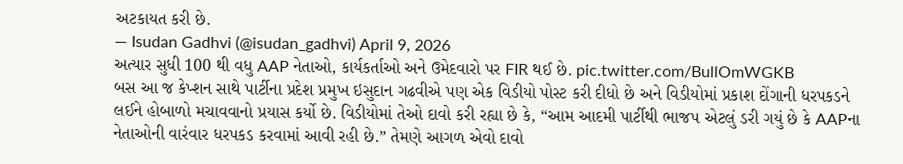અટકાયત કરી છે.
— Isudan Gadhvi (@isudan_gadhvi) April 9, 2026
અત્યાર સુધી 100 થી વધુ AAP નેતાઓ, કાર્યકર્તાઓ અને ઉમેદવારો પર FIR થઈ છે. pic.twitter.com/BullOmWGKB
બસ આ જ કેપ્શન સાથે પાર્ટીના પ્રદેશ પ્રમુખ ઇસુદાન ગઢવીએ પણ એક વિડીયો પોસ્ટ કરી દીધો છે અને વિડીયોમાં પ્રકાશ દોંગાની ધરપકડને લઈને હોબાળો મચાવવાનો પ્રયાસ કર્યો છે. વિડીયોમાં તેઓ દાવો કરી રહ્યા છે કે, “આમ આદમી પાર્ટીથી ભાજપ એટલું ડરી ગયું છે કે AAPના નેતાઓની વારંવાર ધરપકડ કરવામાં આવી રહી છે.” તેમણે આગળ એવો દાવો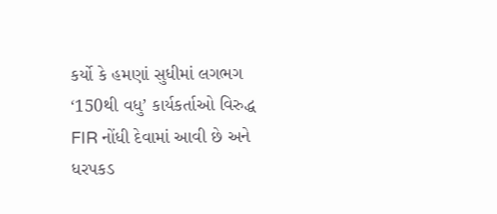કર્યો કે હમણાં સુધીમાં લગભગ ‘150થી વધુ’ કાર્યકર્તાઓ વિરુદ્ધ FIR નોંધી દેવામાં આવી છે અને ધરપકડ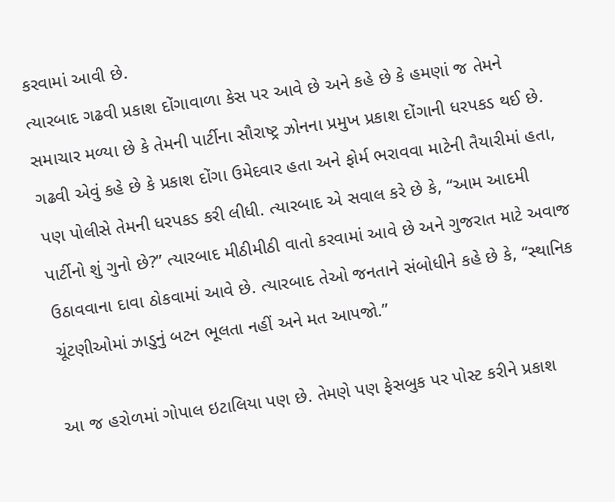કરવામાં આવી છે.
ત્યારબાદ ગઢવી પ્રકાશ દોંગાવાળા કેસ પર આવે છે અને કહે છે કે હમણાં જ તેમને સમાચાર મળ્યા છે કે તેમની પાર્ટીના સૌરાષ્ટ્ર ઝોનના પ્રમુખ પ્રકાશ દોંગાની ધરપકડ થઈ છે. ગઢવી એવું કહે છે કે પ્રકાશ દોંગા ઉમેદવાર હતા અને ફોર્મ ભરાવવા માટેની તૈયારીમાં હતા, પણ પોલીસે તેમની ધરપકડ કરી લીધી. ત્યારબાદ એ સવાલ કરે છે કે, “આમ આદમી પાર્ટીનો શું ગુનો છે?” ત્યારબાદ મીઠીમીઠી વાતો કરવામાં આવે છે અને ગુજરાત માટે અવાજ ઉઠાવવાના દાવા ઠોકવામાં આવે છે. ત્યારબાદ તેઓ જનતાને સંબોધીને કહે છે કે, “સ્થાનિક ચૂંટણીઓમાં ઝાડુનું બટન ભૂલતા નહીં અને મત આપજો.”

આ જ હરોળમાં ગોપાલ ઇટાલિયા પણ છે. તેમણે પણ ફેસબુક પર પોસ્ટ કરીને પ્રકાશ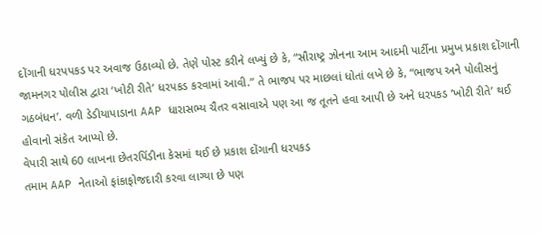દોંગાની ધરપપકડ પર અવાજ ઉઠાવ્યો છે. તેણે પોસ્ટ કરીને લખ્યું છે કે, “સૌરાષ્ટ્ર ઝોનના આમ આદમી પાર્ટીના પ્રમુખ પ્રકાશ દોંગાની જામનગર પોલીસ દ્વારા ‘ખોટી રીતે’ ધરપકડ કરવામાં આવી.” તે ભાજપ પર માછલાં ધોતાં લખે છે કે, “ભાજપ અને પોલીસનું ગઠબંધન’. વળી ડેડીયાપાડાના AAP ધારાસભ્ય ચૈતર વસાવાએ પણ આ જ તૂતને હવા આપી છે અને ધરપકડ ‘ખોટી રીતે’ થઈ હોવાનો સંકેત આપ્યો છે.
વેપારી સાથે 60 લાખના છેતરપિંડીના કેસમાં થઈ છે પ્રકાશ દોંગાની ધરપકડ
તમામ AAP નેતાઓ ફાંકાફોજદારી કરવા લાગ્યા છે પણ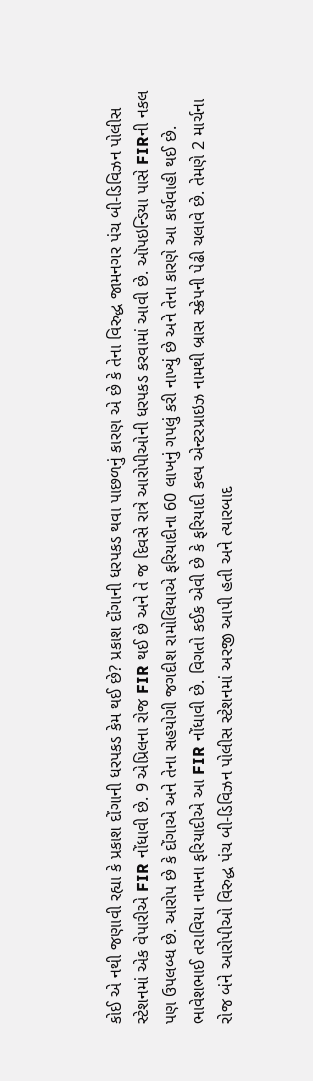કોઈ એ નથી જણાવી રહ્યા કે પ્રકાશ દોંગાની ધરપકડ કેમ થઈ છે? પ્રકાશ દોંગાની ધરપકડ થવા પાછળનું કારણ એ છે કે તેના વિરુદ્ધ જામનગર પંચ બી-ડિવિઝન પોલીસ સ્ટેશનમાં એક વેપારીએ FIR નોંધાવી છે. 9 એપ્રિલના રોજ FIR થઈ છે અને તે જ દિવસે રાત્રે આરોપીઓની ધરપકડ કરવામાં આવી છે. ઑપઇન્ડિયા પાસે FIRની નકલ પણ ઉપલબ્ધ છે. આરોપ છે કે દોંગાએ અને તેના સહયોગી જગદીશ રામોલિયાએ ફરિયાદીના 60 લાખનું ગપલું કરી નાખ્યું છે અને તેના કારણે આ કાર્યવાહી થઈ છે.
ભાવેશભાઈ તરાવિયા નામના ફરિયાદીએ આ FIR નોંધાવી છે. વિગતો કઈક એવી છે કે ફરિયાદી કલ્પ એન્ટરપ્રાઇઝ નામથી બ્રાસ સ્ક્રેપની પેઢી ચલાવે છે. તેમણે 2 માર્ચના રોજ બંને આરોપીઓ વિરુદ્ધ પંચ બી-ડિવિઝન પોલીસ સ્ટેશનમાં અરજી આપી હતી અને ત્યારબાદ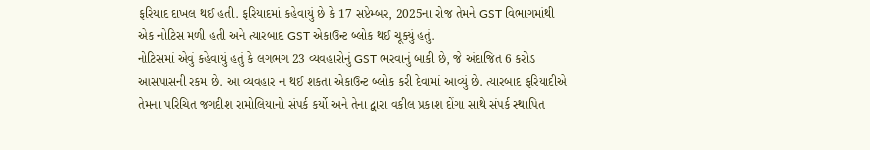ફરિયાદ દાખલ થઈ હતી. ફરિયાદમાં કહેવાયું છે કે 17 સપ્ટેમ્બર, 2025ના રોજ તેમને GST વિભાગમાંથી એક નોટિસ મળી હતી અને ત્યારબાદ GST એકાઉન્ટ બ્લોક થઈ ચૂક્યું હતું.
નોટિસમાં એવું કહેવાયું હતું કે લગભગ 23 વ્યવહારોનું GST ભરવાનું બાકી છે, જે અંદાજિત 6 કરોડ આસપાસની રકમ છે. આ વ્યવહાર ન થઈ શકતા એકાઉન્ટ બ્લોક કરી દેવામાં આવ્યું છે. ત્યારબાદ ફરિયાદીએ તેમના પરિચિત જગદીશ રામોલિયાનો સંપર્ક કર્યો અને તેના દ્વારા વકીલ પ્રકાશ દોંગા સાથે સંપર્ક સ્થાપિત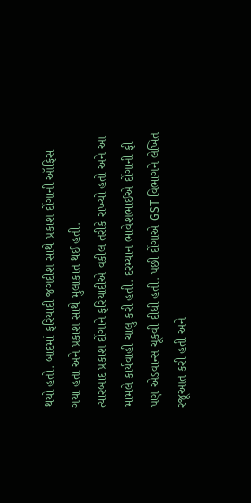થયો હતો. બાદમાં ફરિયાદી જગદીશ સાથે પ્રકાશ દોંગાની ઑફિસ ગયા હતા અને પ્રકાશ સાથે મુલાકાત થઈ હતી.
ત્યારબાદ પ્રકાશ દોંગાને ફરિયાદીએ વકીલ તરીકે રાખ્યો હતો અને આ મામલે કાર્યવાહી ચાલુ કરી હતી. દરમ્યાન ભાવેશભાઈએ દોંગાની ફી પણ એડવાન્સ ચૂકવી દીધી હતી. પછી દોંગાએ GST વિભાગને લેખિત રજૂઆત કરી હતી અને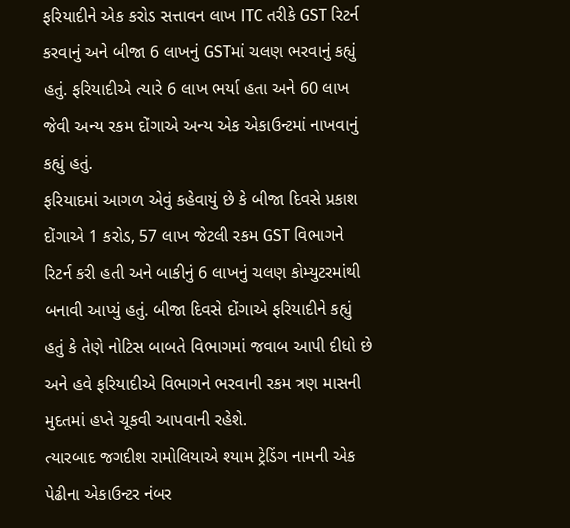ફરિયાદીને એક કરોડ સત્તાવન લાખ ITC તરીકે GST રિટર્ન કરવાનું અને બીજા 6 લાખનું GSTમાં ચલણ ભરવાનું કહ્યું હતું. ફરિયાદીએ ત્યારે 6 લાખ ભર્યા હતા અને 60 લાખ જેવી અન્ય રકમ દોંગાએ અન્ય એક એકાઉન્ટમાં નાખવાનું કહ્યું હતું.
ફરિયાદમાં આગળ એવું કહેવાયું છે કે બીજા દિવસે પ્રકાશ દોંગાએ 1 કરોડ, 57 લાખ જેટલી રકમ GST વિભાગને રિટર્ન કરી હતી અને બાકીનું 6 લાખનું ચલણ કોમ્યુટરમાંથી બનાવી આપ્યું હતું. બીજા દિવસે દોંગાએ ફરિયાદીને કહ્યું હતું કે તેણે નોટિસ બાબતે વિભાગમાં જવાબ આપી દીધો છે અને હવે ફરિયાદીએ વિભાગને ભરવાની રકમ ત્રણ માસની મુદતમાં હપ્તે ચૂકવી આપવાની રહેશે.
ત્યારબાદ જગદીશ રામોલિયાએ શ્યામ ટ્રેડિંગ નામની એક પેઢીના એકાઉન્ટર નંબર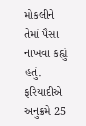મોકલીને તેમાં પૈસા નાખવા કહ્યું હતું. ફરિયાદીએ અનુક્રમે 25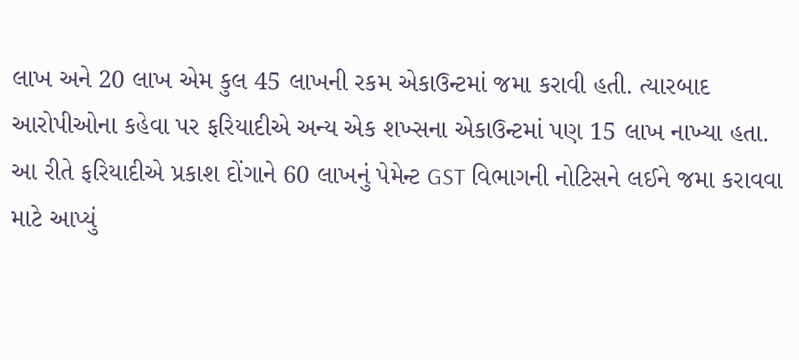લાખ અને 20 લાખ એમ કુલ 45 લાખની રકમ એકાઉન્ટમાં જમા કરાવી હતી. ત્યારબાદ આરોપીઓના કહેવા પર ફરિયાદીએ અન્ય એક શખ્સના એકાઉન્ટમાં પણ 15 લાખ નાખ્યા હતા. આ રીતે ફરિયાદીએ પ્રકાશ દોંગાને 60 લાખનું પેમેન્ટ GST વિભાગની નોટિસને લઈને જમા કરાવવા માટે આપ્યું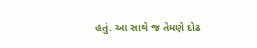હતું. આ સાથે જ તેમણે દોઢ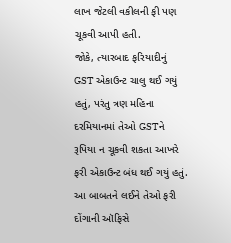લાખ જેટલી વકીલની ફી પણ ચૂકવી આપી હતી.
જોકે, ત્યારબાદ ફરિયાદીનું GST એકાઉન્ટ ચાલુ થઈ ગયું હતું, પરંતુ ત્રણ મહિના દરમિયાનમાં તેઓ GSTને રૂપિયા ન ચૂકવી શકતા આખરે ફરી એકાઉન્ટ બંધ થઈ ગયું હતું. આ બાબતને લઈને તેઓ ફરી દોંગાની ઑફિસે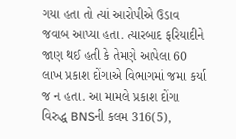ગયા હતા તો ત્યાં આરોપીએ ઉડાવ જવાબ આપ્યા હતા. ત્યારબાદ ફરિયાદીને જાણ થઈ હતી કે તેમણે આપેલા 60 લાખ પ્રકાશ દોંગાએ વિભાગમાં જમા કર્યા જ ન હતા. આ મામલે પ્રકાશ દોંગા વિરુદ્ધ BNSની કલમ 316(5),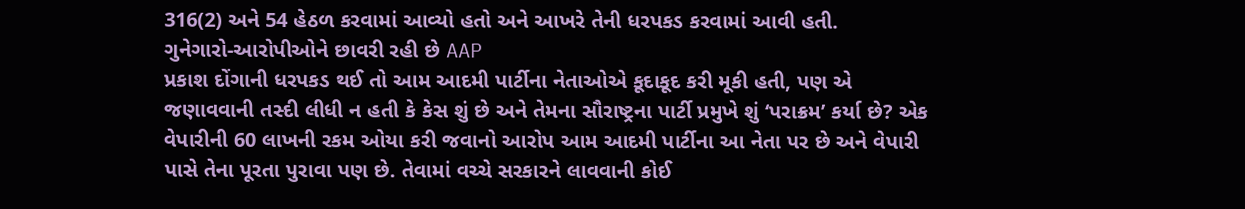316(2) અને 54 હેઠળ કરવામાં આવ્યો હતો અને આખરે તેની ધરપકડ કરવામાં આવી હતી.
ગુનેગારો-આરોપીઓને છાવરી રહી છે AAP
પ્રકાશ દોંગાની ધરપકડ થઈ તો આમ આદમી પાર્ટીના નેતાઓએ કૂદાકૂદ કરી મૂકી હતી, પણ એ જણાવવાની તસ્દી લીધી ન હતી કે કેસ શું છે અને તેમના સૌરાષ્ટ્રના પાર્ટી પ્રમુખે શું ‘પરાક્રમ’ કર્યા છે? એક વેપારીની 60 લાખની રકમ ઓયા કરી જવાનો આરોપ આમ આદમી પાર્ટીના આ નેતા પર છે અને વેપારી પાસે તેના પૂરતા પુરાવા પણ છે. તેવામાં વચ્ચે સરકારને લાવવાની કોઈ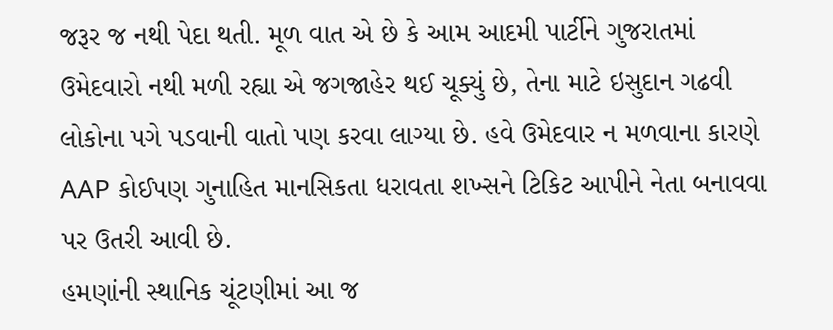જરૂર જ નથી પેદા થતી. મૂળ વાત એ છે કે આમ આદમી પાર્ટીને ગુજરાતમાં ઉમેદવારો નથી મળી રહ્યા એ જગજાહેર થઈ ચૂક્યું છે, તેના માટે ઇસુદાન ગઢવી લોકોના પગે પડવાની વાતો પણ કરવા લાગ્યા છે. હવે ઉમેદવાર ન મળવાના કારણે AAP કોઈપણ ગુનાહિત માનસિકતા ધરાવતા શખ્સને ટિકિટ આપીને નેતા બનાવવા પર ઉતરી આવી છે.
હમણાંની સ્થાનિક ચૂંટણીમાં આ જ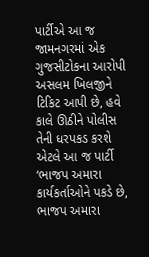પાર્ટીએ આ જ જામનગરમાં એક ગુજસીટોકના આરોપી અસલમ ખિલજીને ટિકિટ આપી છે, હવે કાલે ઊઠીને પોલીસ તેની ધરપકડ કરશે એટલે આ જ પાર્ટી ‘ભાજપ અમારા કાર્યકર્તાઓને પકડે છે, ભાજપ અમારા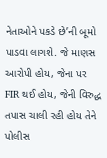નેતાઓને પકડે છે’ની બૂમો પાડવા લાગશે. જે માણસ આરોપી હોય, જેના પર FIR થઈ હોય, જેની વિરુદ્ધ તપાસ ચાલી રહી હોય તેને પોલીસ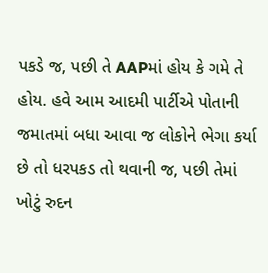પકડે જ, પછી તે AAPમાં હોય કે ગમે તે હોય. હવે આમ આદમી પાર્ટીએ પોતાની જમાતમાં બધા આવા જ લોકોને ભેગા કર્યા છે તો ધરપકડ તો થવાની જ, પછી તેમાં ખોટું રુદન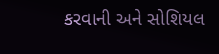કરવાની અને સોશિયલ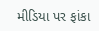મીડિયા પર ફાંકા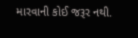મારવાની કોઈ જરૂર નથી.